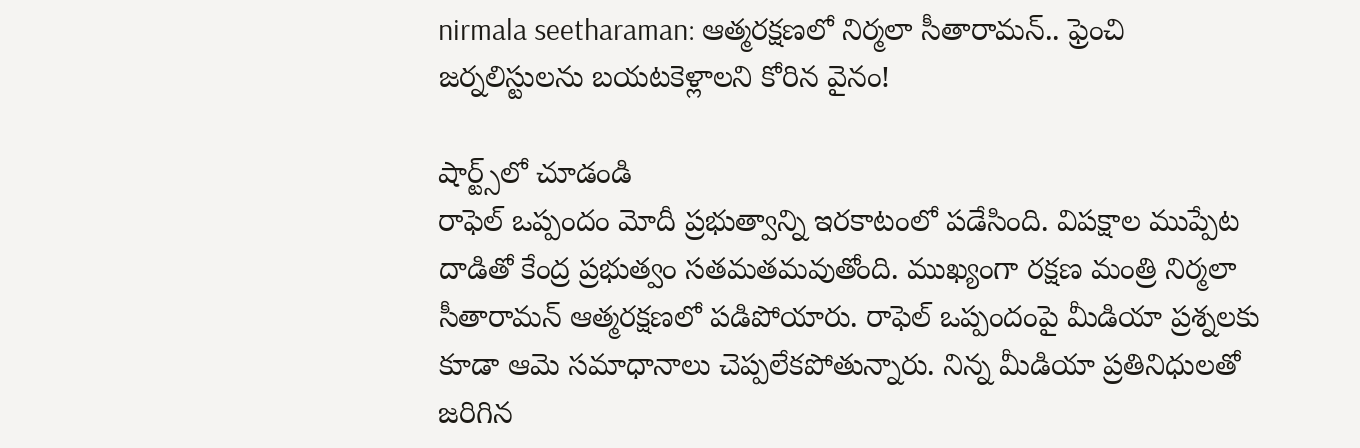nirmala seetharaman: ఆత్మరక్షణలో నిర్మలా సీతారామన్.. ఫ్రెంచి జర్నలిస్టులను బయటకెళ్లాలని కోరిన వైనం!

షార్ట్స్‌లో చూడండి
రాఫెల్ ఒప్పందం మోదీ ప్రభుత్వాన్ని ఇరకాటంలో పడేసింది. విపక్షాల ముప్పేట దాడితో కేంద్ర ప్రభుత్వం సతమతమవుతోంది. ముఖ్యంగా రక్షణ మంత్రి నిర్మలా సీతారామన్ ఆత్మరక్షణలో పడిపోయారు. రాఫెల్ ఒప్పందంపై మీడియా ప్రశ్నలకు కూడా ఆమె సమాధానాలు చెప్పలేకపోతున్నారు. నిన్న మీడియా ప్రతినిధులతో జరిగిన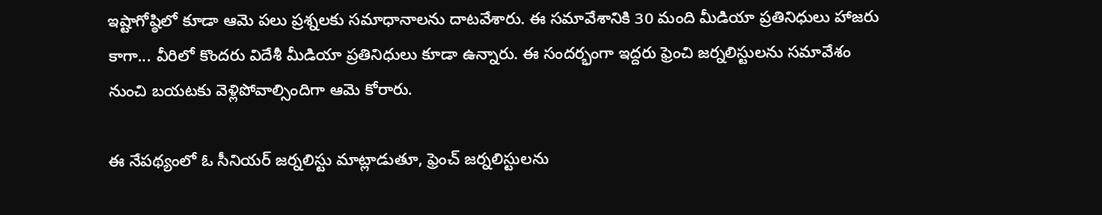ఇష్టాగోష్ఠిలో కూడా ఆమె పలు ప్రశ్నలకు సమాధానాలను దాటవేశారు. ఈ సమావేశానికి 30 మంది మీడియా ప్రతినిధులు హాజరు కాగా... వీరిలో కొందరు విదేశీ మీడియా ప్రతినిధులు కూడా ఉన్నారు. ఈ సందర్భంగా ఇద్దరు ఫ్రెంచి జర్నలిస్టులను సమావేశం నుంచి బయటకు వెళ్లిపోవాల్సిందిగా ఆమె కోరారు.

ఈ నేపథ్యంలో ఓ సీనియర్ జర్నలిస్టు మాట్లాడుతూ, ఫ్రెంచ్ జర్నలిస్టులను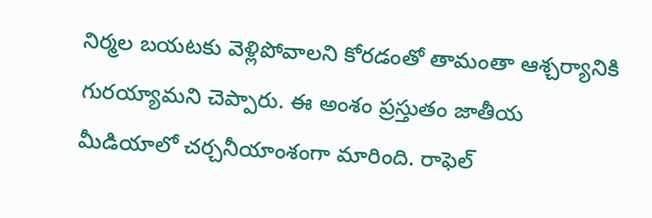నిర్మల బయటకు వెళ్లిపోవాలని కోరడంతో తామంతా ఆశ్చర్యానికి గురయ్యామని చెప్పారు. ఈ అంశం ప్రస్తుతం జాతీయ మీడియాలో చర్చనీయాంశంగా మారింది. రాఫెల్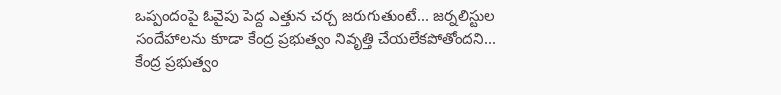ఒప్పందంపై ఓవైపు పెద్ద ఎత్తున చర్చ జరుగుతుంటే... జర్నలిస్టుల సందేహాలను కూడా కేంద్ర ప్రభుత్వం నివృత్తి చేయలేకపోతోందని... కేంద్ర ప్రభుత్వం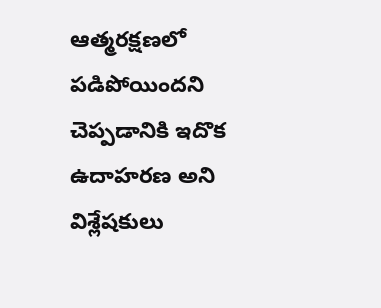ఆత్మరక్షణలో పడిపోయిందని చెప్పడానికి ఇదొక ఉదాహరణ అని విశ్లేషకులు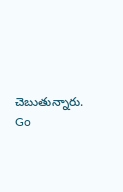చెబుతున్నారు.
Go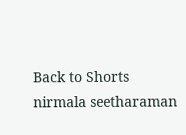Back to Shorts
nirmala seetharaman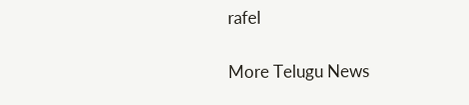rafel

More Telugu News